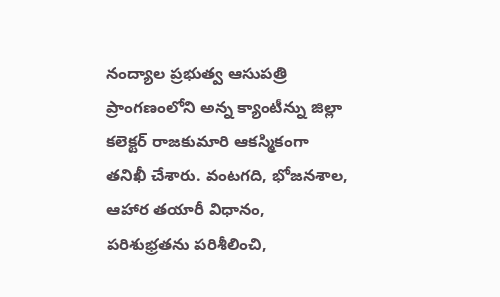నంద్యాల ప్రభుత్వ ఆసుపత్రి ప్రాంగణంలోని అన్న క్యాంటీన్ను జిల్లా కలెక్టర్ రాజకుమారి ఆకస్మికంగా తనిఖీ చేశారు. వంటగది, భోజనశాల, ఆహార తయారీ విధానం, పరిశుభ్రతను పరిశీలించి,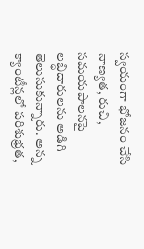స్వయంగా భోజనం చేసి నాణ్యత, రుచి, సమయపాలనపై లబ్ధిదారులను అడిగి తెలుసుకున్నారు. అన్న క్యాంటీన్లలో పరిశుభ్రత,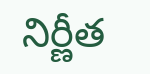నిర్ణీత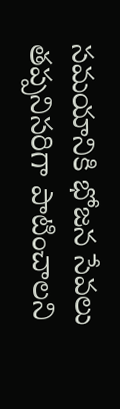సమయానికి భోజన సేవలు తప్పనిసరిగా పాటించాలని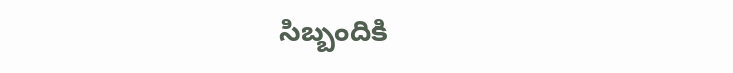సిబ్బందికి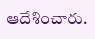ఆదేశించారు.